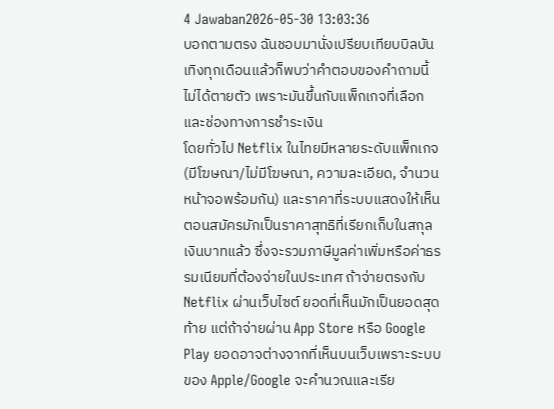4 Jawaban2026-05-30 13:03:36
บอกตามตรง ฉันชอบมานั่งเปรียบเทียบบิลบันเทิงทุกเดือนแล้วก็พบว่าคำตอบของคำถามนี้ไม่ได้ตายตัว เพราะมันขึ้นกับแพ็กเกจที่เลือกและช่องทางการชำระเงิน
โดยทั่วไป Netflix ในไทยมีหลายระดับแพ็กเกจ (มีโฆษณา/ไม่มีโฆษณา, ความละเอียด, จำนวนหน้าจอพร้อมกัน) และราคาที่ระบบแสดงให้เห็นตอนสมัครมักเป็นราคาสุทธิที่เรียกเก็บในสกุลเงินบาทแล้ว ซึ่งจะรวมภาษีมูลค่าเพิ่มหรือค่าธรรมเนียมที่ต้องจ่ายในประเทศ ถ้าจ่ายตรงกับ Netflix ผ่านเว็บไซต์ ยอดที่เห็นมักเป็นยอดสุดท้าย แต่ถ้าจ่ายผ่าน App Store หรือ Google Play ยอดอาจต่างจากที่เห็นบนเว็บเพราะระบบของ Apple/Google จะคำนวณและเรีย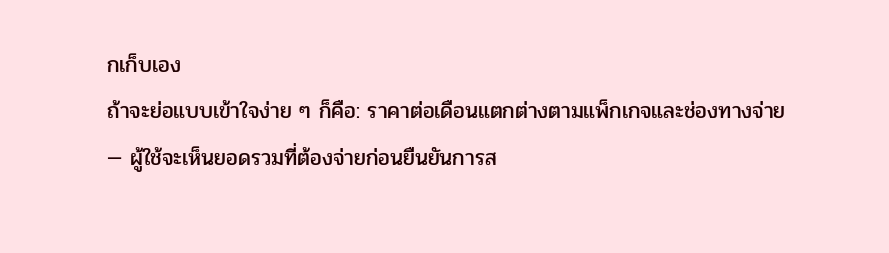กเก็บเอง
ถ้าจะย่อแบบเข้าใจง่าย ๆ ก็คือ: ราคาต่อเดือนแตกต่างตามแพ็กเกจและช่องทางจ่าย — ผู้ใช้จะเห็นยอดรวมที่ต้องจ่ายก่อนยืนยันการส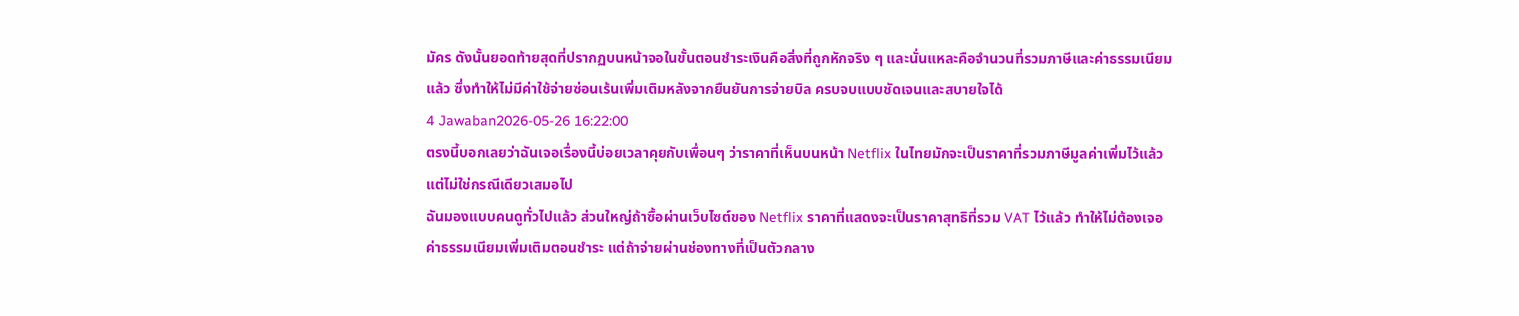มัคร ดังนั้นยอดท้ายสุดที่ปรากฏบนหน้าจอในขั้นตอนชำระเงินคือสิ่งที่ถูกหักจริง ๆ และนั่นแหละคือจำนวนที่รวมภาษีและค่าธรรมเนียมแล้ว ซึ่งทำให้ไม่มีค่าใช้จ่ายซ่อนเร้นเพิ่มเติมหลังจากยืนยันการจ่ายบิล ครบจบแบบชัดเจนและสบายใจได้
4 Jawaban2026-05-26 16:22:00
ตรงนี้บอกเลยว่าฉันเจอเรื่องนี้บ่อยเวลาคุยกับเพื่อนๆ ว่าราคาที่เห็นบนหน้า Netflix ในไทยมักจะเป็นราคาที่รวมภาษีมูลค่าเพิ่มไว้แล้ว แต่ไม่ใช่กรณีเดียวเสมอไป
ฉันมองแบบคนดูทั่วไปแล้ว ส่วนใหญ่ถ้าซื้อผ่านเว็บไซต์ของ Netflix ราคาที่แสดงจะเป็นราคาสุทธิที่รวม VAT ไว้แล้ว ทำให้ไม่ต้องเจอค่าธรรมเนียมเพิ่มเติมตอนชำระ แต่ถ้าจ่ายผ่านช่องทางที่เป็นตัวกลาง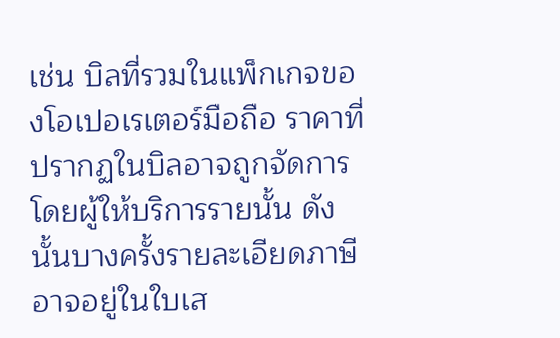เช่น บิลที่รวมในแพ็กเกจของโอเปอเรเตอร์มือถือ ราคาที่ปรากฏในบิลอาจถูกจัดการโดยผู้ให้บริการรายนั้น ดังนั้นบางครั้งรายละเอียดภาษีอาจอยู่ในใบเส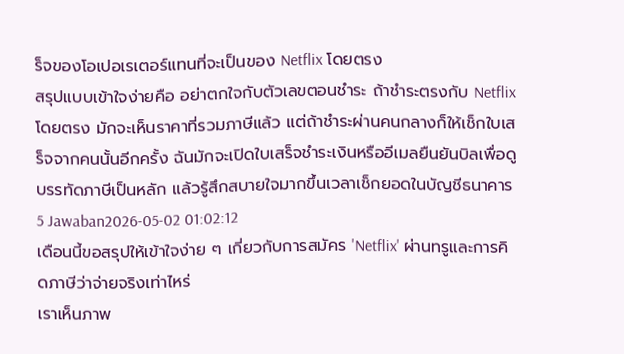ร็จของโอเปอเรเตอร์แทนที่จะเป็นของ Netflix โดยตรง
สรุปแบบเข้าใจง่ายคือ อย่าตกใจกับตัวเลขตอนชำระ ถ้าชำระตรงกับ Netflix โดยตรง มักจะเห็นราคาที่รวมภาษีแล้ว แต่ถ้าชำระผ่านคนกลางก็ให้เช็กใบเสร็จจากคนนั้นอีกครั้ง ฉันมักจะเปิดใบเสร็จชำระเงินหรืออีเมลยืนยันบิลเพื่อดูบรรทัดภาษีเป็นหลัก แล้วรู้สึกสบายใจมากขึ้นเวลาเช็กยอดในบัญชีธนาคาร
5 Jawaban2026-05-02 01:02:12
เดือนนี้ขอสรุปให้เข้าใจง่าย ๆ เกี่ยวกับการสมัคร 'Netflix' ผ่านทรูและการคิดภาษีว่าจ่ายจริงเท่าไหร่
เราเห็นภาพ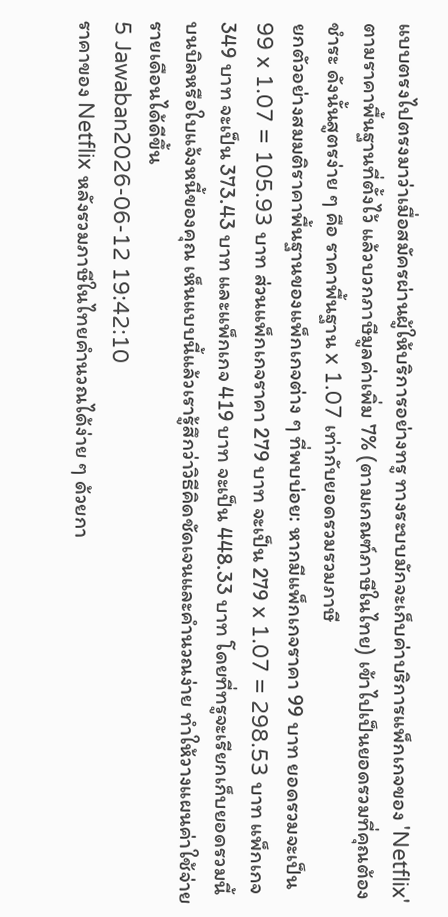แบบตรงไปตรงมาว่าเมื่อสมัครผ่านผู้ให้บริการอย่างทรู ทางระบบมักจะเก็บค่าบริการแพ็กเกจของ 'Netflix' ตามราคาพื้นฐานที่ตั้งไว้ แล้วบวกภาษีมูลค่าเพิ่ม 7% (ตามเกณฑ์ภาษีในไทย) เข้าไปเป็นยอดรวมที่คุณต้องชำระ ดังนั้นสูตรง่าย ๆ คือ ราคาพื้นฐาน x 1.07 เท่ากับยอดรวมรวมภาษี
ยกตัวอย่างสมมติราคาพื้นฐานของแพ็กเกจต่าง ๆ ที่พบบ่อย: หากมีแพ็กเกจราคา 99 บาท ยอดรวมจะเป็น 99 x 1.07 = 105.93 บาท ส่วนแพ็กเกจราคา 279 บาท จะเป็น 279 x 1.07 = 298.53 บาท แพ็กเกจ 349 บาท จะเป็น 373.43 บาท และแพ็กเกจ 419 บาท จะเป็น 448.33 บาท โดยที่ทรูจะเรียกเก็บยอดรวมนี้บนบิลหรือใบแจ้งหนี้ของคุณ เห็นแบบนี้แล้วเรารู้สึกว่าวิธีคิดชัดเจนและคำนวณง่าย ทำให้วางแผนค่าใช้จ่ายรายเดือนได้ดีขึ้น
5 Jawaban2026-06-12 19:42:10
ราคาของ Netflix หลังรวมภาษีในไทยคำนวณได้ง่าย ๆ ด้วยกา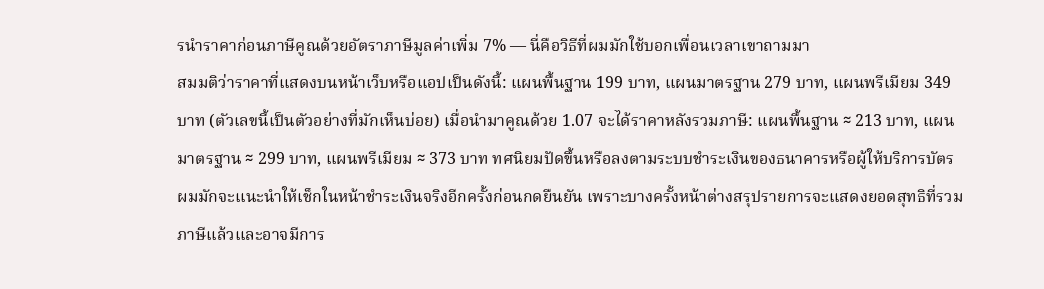รนำราคาก่อนภาษีคูณด้วยอัตราภาษีมูลค่าเพิ่ม 7% — นี่คือวิธีที่ผมมักใช้บอกเพื่อนเวลาเขาถามมา
สมมติว่าราคาที่แสดงบนหน้าเว็บหรือแอปเป็นดังนี้: แผนพื้นฐาน 199 บาท, แผนมาตรฐาน 279 บาท, แผนพรีเมียม 349 บาท (ตัวเลขนี้เป็นตัวอย่างที่มักเห็นบ่อย) เมื่อนำมาคูณด้วย 1.07 จะได้ราคาหลังรวมภาษี: แผนพื้นฐาน ≈ 213 บาท, แผนมาตรฐาน ≈ 299 บาท, แผนพรีเมียม ≈ 373 บาท ทศนิยมปัดขึ้นหรือลงตามระบบชำระเงินของธนาคารหรือผู้ให้บริการบัตร
ผมมักจะแนะนำให้เช็กในหน้าชำระเงินจริงอีกครั้งก่อนกดยืนยัน เพราะบางครั้งหน้าต่างสรุปรายการจะแสดงยอดสุทธิที่รวมภาษีแล้วและอาจมีการ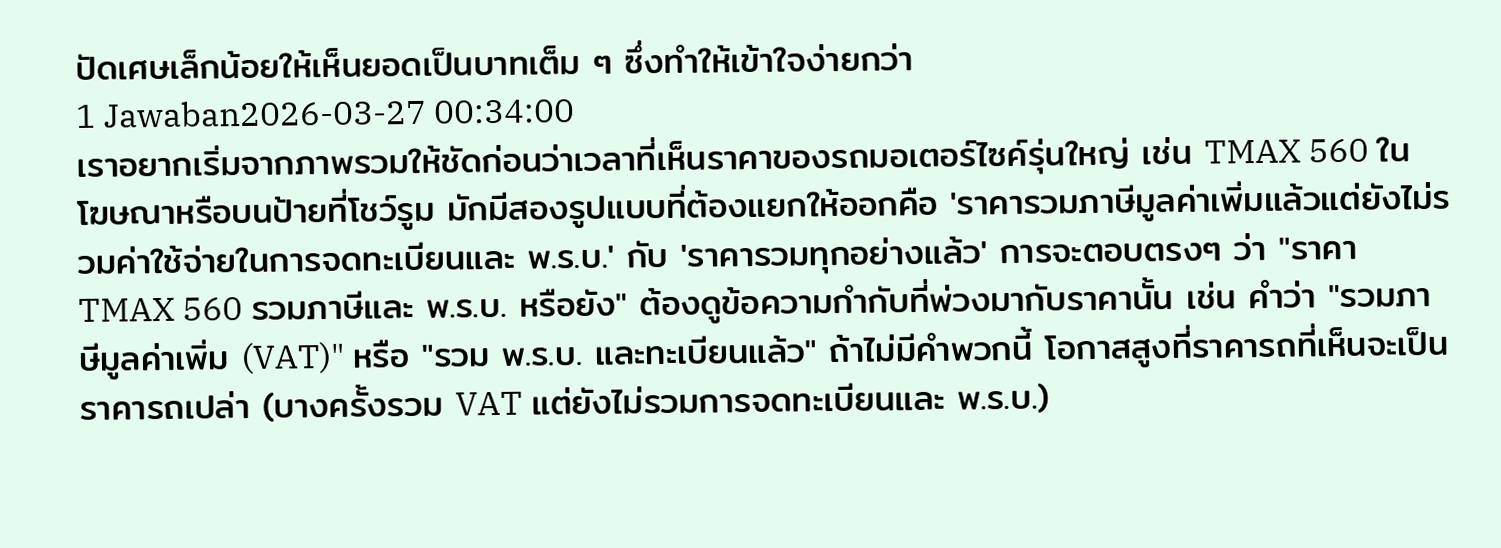ปัดเศษเล็กน้อยให้เห็นยอดเป็นบาทเต็ม ๆ ซึ่งทำให้เข้าใจง่ายกว่า
1 Jawaban2026-03-27 00:34:00
เราอยากเริ่มจากภาพรวมให้ชัดก่อนว่าเวลาที่เห็นราคาของรถมอเตอร์ไซค์รุ่นใหญ่ เช่น TMAX 560 ในโฆษณาหรือบนป้ายที่โชว์รูม มักมีสองรูปแบบที่ต้องแยกให้ออกคือ 'ราคารวมภาษีมูลค่าเพิ่มแล้วแต่ยังไม่รวมค่าใช้จ่ายในการจดทะเบียนและ พ.ร.บ.' กับ 'ราคารวมทุกอย่างแล้ว' การจะตอบตรงๆ ว่า "ราคา TMAX 560 รวมภาษีและ พ.ร.บ. หรือยัง" ต้องดูข้อความกำกับที่พ่วงมากับราคานั้น เช่น คำว่า "รวมภาษีมูลค่าเพิ่ม (VAT)" หรือ "รวม พ.ร.บ. และทะเบียนแล้ว" ถ้าไม่มีคำพวกนี้ โอกาสสูงที่ราคารถที่เห็นจะเป็นราคารถเปล่า (บางครั้งรวม VAT แต่ยังไม่รวมการจดทะเบียนและ พ.ร.บ.)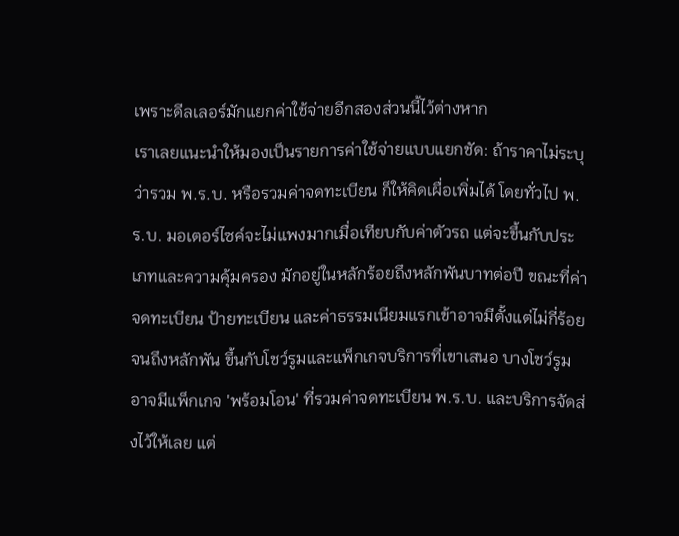เพราะดีลเลอร์มักแยกค่าใช้จ่ายอีกสองส่วนนี้ไว้ต่างหาก
เราเลยแนะนำให้มองเป็นรายการค่าใช้จ่ายแบบแยกชัด: ถ้าราคาไม่ระบุว่ารวม พ.ร.บ. หรือรวมค่าจดทะเบียน ก็ให้คิดเผื่อเพิ่มได้ โดยทั่วไป พ.ร.บ. มอเตอร์ไซค์จะไม่แพงมากเมื่อเทียบกับค่าตัวรถ แต่จะขึ้นกับประเภทและความคุ้มครอง มักอยู่ในหลักร้อยถึงหลักพันบาทต่อปี ขณะที่ค่าจดทะเบียน ป้ายทะเบียน และค่าธรรมเนียมแรกเข้าอาจมีตั้งแต่ไม่กี่ร้อยจนถึงหลักพัน ขึ้นกับโชว์รูมและแพ็กเกจบริการที่เขาเสนอ บางโชว์รูมอาจมีแพ็กเกจ 'พร้อมโอน' ที่รวมค่าจดทะเบียน พ.ร.บ. และบริการจัดส่งไว้ให้เลย แต่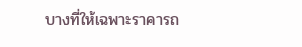บางที่ให้เฉพาะราคารถ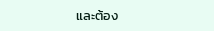และต้อง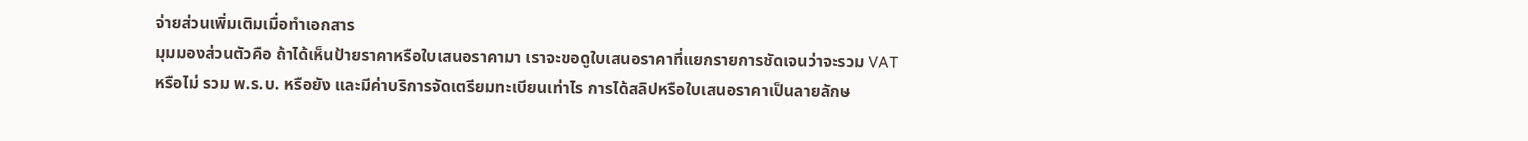จ่ายส่วนเพิ่มเติมเมื่อทำเอกสาร
มุมมองส่วนตัวคือ ถ้าได้เห็นป้ายราคาหรือใบเสนอราคามา เราจะขอดูใบเสนอราคาที่แยกรายการชัดเจนว่าจะรวม VAT หรือไม่ รวม พ.ร.บ. หรือยัง และมีค่าบริการจัดเตรียมทะเบียนเท่าไร การได้สลิปหรือใบเสนอราคาเป็นลายลักษ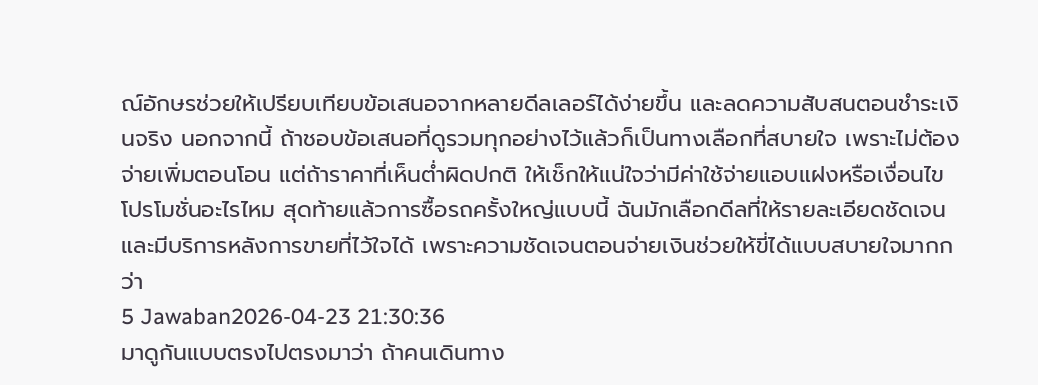ณ์อักษรช่วยให้เปรียบเทียบข้อเสนอจากหลายดีลเลอร์ได้ง่ายขึ้น และลดความสับสนตอนชำระเงินจริง นอกจากนี้ ถ้าชอบข้อเสนอที่ดูรวมทุกอย่างไว้แล้วก็เป็นทางเลือกที่สบายใจ เพราะไม่ต้องจ่ายเพิ่มตอนโอน แต่ถ้าราคาที่เห็นต่ำผิดปกติ ให้เช็กให้แน่ใจว่ามีค่าใช้จ่ายแอบแฝงหรือเงื่อนไขโปรโมชั่นอะไรไหม สุดท้ายแล้วการซื้อรถครั้งใหญ่แบบนี้ ฉันมักเลือกดีลที่ให้รายละเอียดชัดเจนและมีบริการหลังการขายที่ไว้ใจได้ เพราะความชัดเจนตอนจ่ายเงินช่วยให้ขี่ได้แบบสบายใจมากกว่า
5 Jawaban2026-04-23 21:30:36
มาดูกันแบบตรงไปตรงมาว่า ถ้าคนเดินทาง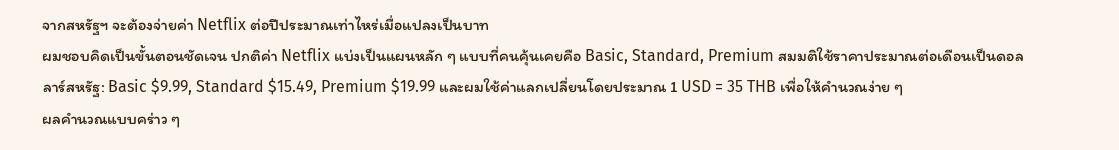จากสหรัฐฯ จะต้องจ่ายค่า Netflix ต่อปีประมาณเท่าไหร่เมื่อแปลงเป็นบาท
ผมชอบคิดเป็นขั้นตอนชัดเจน ปกติค่า Netflix แบ่งเป็นแผนหลัก ๆ แบบที่คนคุ้นเคยคือ Basic, Standard, Premium สมมติใช้ราคาประมาณต่อเดือนเป็นดอลลาร์สหรัฐ: Basic $9.99, Standard $15.49, Premium $19.99 และผมใช้ค่าแลกเปลี่ยนโดยประมาณ 1 USD = 35 THB เพื่อให้คำนวณง่าย ๆ
ผลคำนวณแบบคร่าว ๆ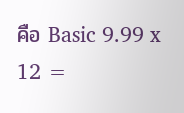คือ Basic 9.99 x 12 =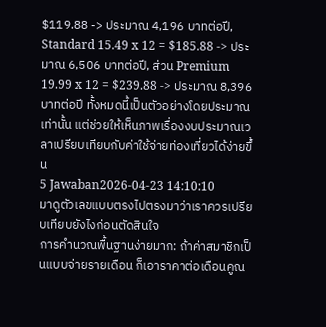$119.88 -> ประมาณ 4,196 บาทต่อปี, Standard 15.49 x 12 = $185.88 -> ประมาณ 6,506 บาทต่อปี, ส่วน Premium 19.99 x 12 = $239.88 -> ประมาณ 8,396 บาทต่อปี ทั้งหมดนี้เป็นตัวอย่างโดยประมาณเท่านั้น แต่ช่วยให้เห็นภาพเรื่องงบประมาณเวลาเปรียบเทียบกับค่าใช้จ่ายท่องเที่ยวได้ง่ายขึ้น
5 Jawaban2026-04-23 14:10:10
มาดูตัวเลขแบบตรงไปตรงมาว่าเราควรเปรียบเทียบยังไงก่อนตัดสินใจ
การคำนวณพื้นฐานง่ายมาก: ถ้าค่าสมาชิกเป็นแบบจ่ายรายเดือน ก็เอาราคาต่อเดือนคูณ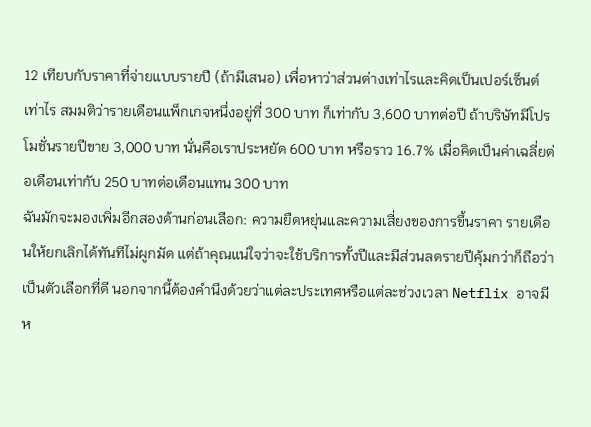12 เทียบกับราคาที่จ่ายแบบรายปี (ถ้ามีเสนอ) เพื่อหาว่าส่วนต่างเท่าไรและคิดเป็นเปอร์เซ็นต์เท่าไร สมมติว่ารายเดือนแพ็กเกจหนึ่งอยู่ที่ 300 บาท ก็เท่ากับ 3,600 บาทต่อปี ถ้าบริษัทมีโปรโมชั่นรายปีขาย 3,000 บาท นั่นคือเราประหยัด 600 บาท หรือราว 16.7% เมื่อคิดเป็นค่าเฉลี่ยต่อเดือนเท่ากับ 250 บาทต่อเดือนแทน 300 บาท
ฉันมักจะมองเพิ่มอีกสองด้านก่อนเลือก: ความยืดหยุ่นและความเสี่ยงของการขึ้นราคา รายเดือนให้ยกเลิกได้ทันทีไม่ผูกมัด แต่ถ้าคุณแน่ใจว่าจะใช้บริการทั้งปีและมีส่วนลดรายปีคุ้มกว่าก็ถือว่าเป็นตัวเลือกที่ดี นอกจากนี้ต้องคำนึงด้วยว่าแต่ละประเทศหรือแต่ละช่วงเวลา Netflix อาจมีห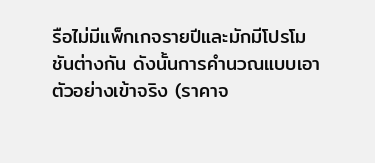รือไม่มีแพ็กเกจรายปีและมักมีโปรโมชันต่างกัน ดังนั้นการคำนวณแบบเอาตัวอย่างเข้าจริง (ราคาจ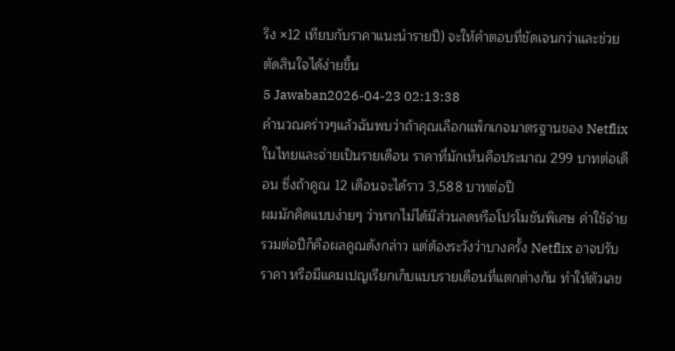ริง ×12 เทียบกับราคาแนะนำรายปี) จะให้คำตอบที่ชัดเจนกว่าและช่วยตัดสินใจได้ง่ายขึ้น
5 Jawaban2026-04-23 02:13:38
คำนวณคร่าวๆแล้วฉันพบว่าถ้าคุณเลือกแพ็กเกจมาตรฐานของ Netflix ในไทยและจ่ายเป็นรายเดือน ราคาที่มักเห็นคือประมาณ 299 บาทต่อเดือน ซึ่งถ้าคูณ 12 เดือนจะได้ราว 3,588 บาทต่อปี
ผมมักคิดแบบง่ายๆ ว่าหากไม่ได้มีส่วนลดหรือโปรโมชันพิเศษ ค่าใช้จ่ายรวมต่อปีก็คือผลคูณดังกล่าว แต่ต้องระวังว่าบางครั้ง Netflix อาจปรับราคา หรือมีแคมเปญเรียกเก็บแบบรายเดือนที่แตกต่างกัน ทำให้ตัวเลข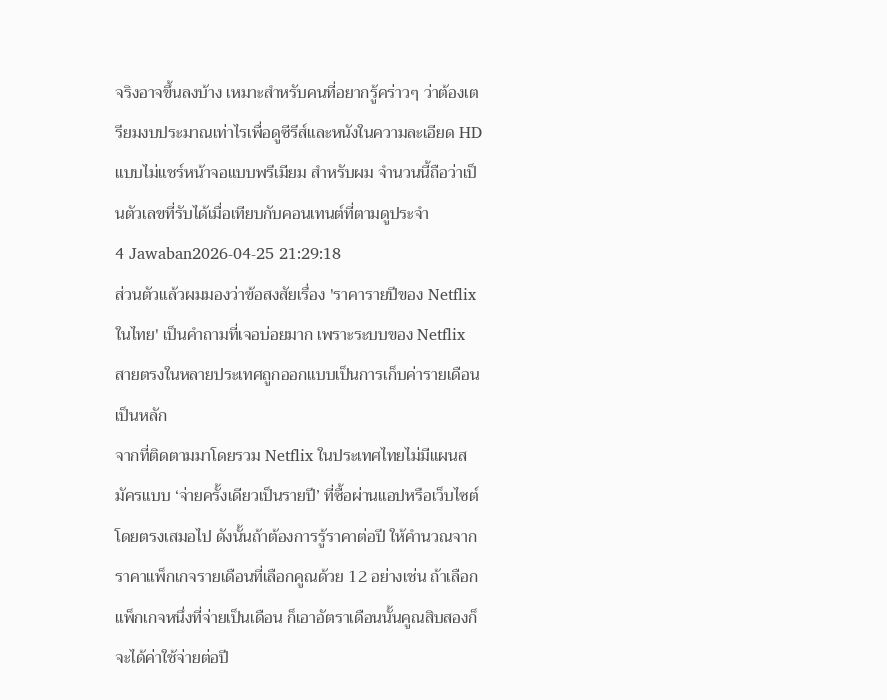จริงอาจขึ้นลงบ้าง เหมาะสำหรับคนที่อยากรู้คร่าวๆ ว่าต้องเตรียมงบประมาณเท่าไรเพื่อดูซีรีส์และหนังในความละเอียด HD แบบไม่แชร์หน้าจอแบบพรีเมียม สำหรับผม จำนวนนี้ถือว่าเป็นตัวเลขที่รับได้เมื่อเทียบกับคอนเทนต์ที่ตามดูประจำ
4 Jawaban2026-04-25 21:29:18
ส่วนตัวแล้วผมมองว่าข้อสงสัยเรื่อง 'ราคารายปีของ Netflix ในไทย' เป็นคำถามที่เจอบ่อยมาก เพราะระบบของ Netflix สายตรงในหลายประเทศถูกออกแบบเป็นการเก็บค่ารายเดือนเป็นหลัก
จากที่ติดตามมาโดยรวม Netflix ในประเทศไทยไม่มีแผนสมัครแบบ ‘จ่ายครั้งเดียวเป็นรายปี’ ที่ซื้อผ่านแอปหรือเว็บไซต์โดยตรงเสมอไป ดังนั้นถ้าต้องการรู้ราคาต่อปี ให้คำนวณจากราคาแพ็กเกจรายเดือนที่เลือกคูณด้วย 12 อย่างเช่น ถ้าเลือกแพ็กเกจหนึ่งที่จ่ายเป็นเดือน ก็เอาอัตราเดือนนั้นคูณสิบสองก็จะได้ค่าใช้จ่ายต่อปี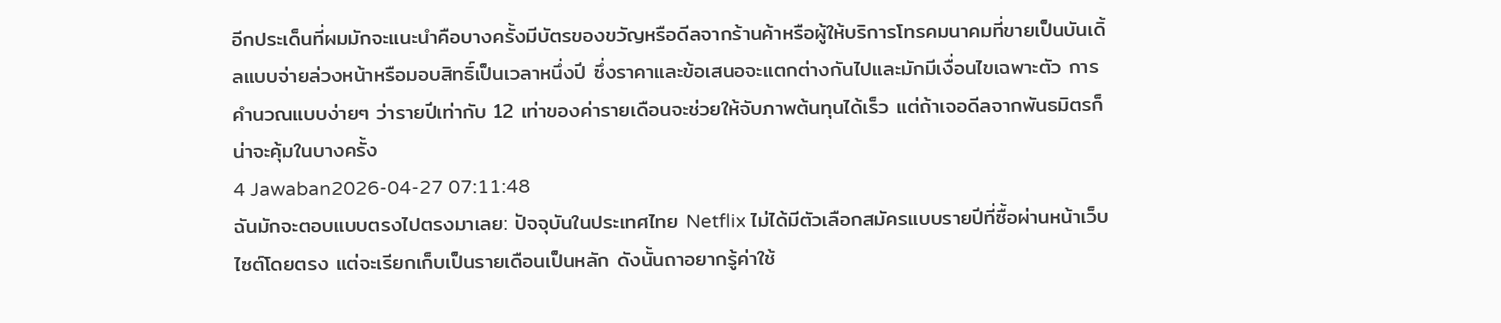อีกประเด็นที่ผมมักจะแนะนำคือบางครั้งมีบัตรของขวัญหรือดีลจากร้านค้าหรือผู้ให้บริการโทรคมนาคมที่ขายเป็นบันเดิ้ลแบบจ่ายล่วงหน้าหรือมอบสิทธิ์เป็นเวลาหนึ่งปี ซึ่งราคาและข้อเสนอจะแตกต่างกันไปและมักมีเงื่อนไขเฉพาะตัว การคำนวณแบบง่ายๆ ว่ารายปีเท่ากับ 12 เท่าของค่ารายเดือนจะช่วยให้จับภาพต้นทุนได้เร็ว แต่ถ้าเจอดีลจากพันธมิตรก็น่าจะคุ้มในบางครั้ง
4 Jawaban2026-04-27 07:11:48
ฉันมักจะตอบแบบตรงไปตรงมาเลย: ปัจจุบันในประเทศไทย Netflix ไม่ได้มีตัวเลือกสมัครแบบรายปีที่ซื้อผ่านหน้าเว็บไซต์โดยตรง แต่จะเรียกเก็บเป็นรายเดือนเป็นหลัก ดังนั้นถาอยากรู้ค่าใช้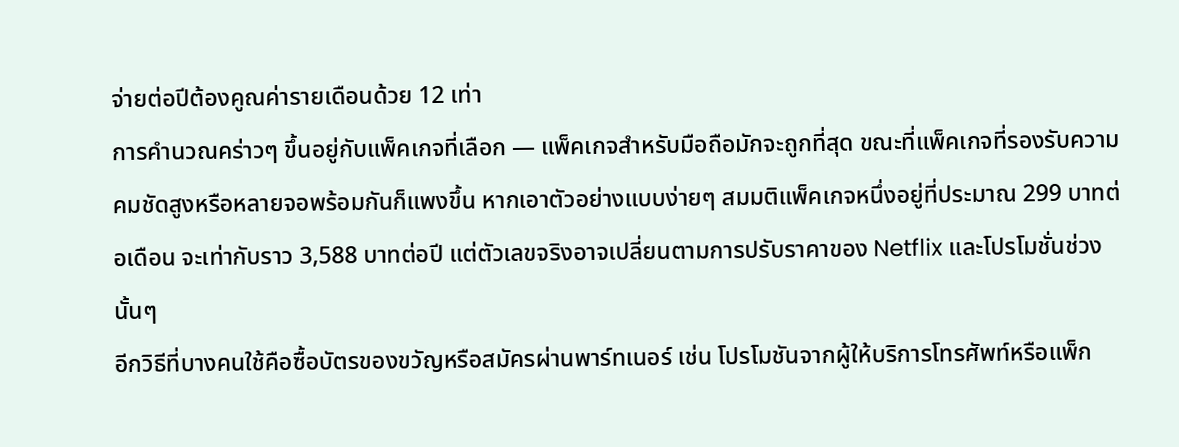จ่ายต่อปีต้องคูณค่ารายเดือนด้วย 12 เท่า
การคำนวณคร่าวๆ ขึ้นอยู่กับแพ็คเกจที่เลือก — แพ็คเกจสำหรับมือถือมักจะถูกที่สุด ขณะที่แพ็คเกจที่รองรับความคมชัดสูงหรือหลายจอพร้อมกันก็แพงขึ้น หากเอาตัวอย่างแบบง่ายๆ สมมติแพ็คเกจหนึ่งอยู่ที่ประมาณ 299 บาทต่อเดือน จะเท่ากับราว 3,588 บาทต่อปี แต่ตัวเลขจริงอาจเปลี่ยนตามการปรับราคาของ Netflix และโปรโมชั่นช่วงนั้นๆ
อีกวิธีที่บางคนใช้คือซื้อบัตรของขวัญหรือสมัครผ่านพาร์ทเนอร์ เช่น โปรโมชันจากผู้ให้บริการโทรศัพท์หรือแพ็ก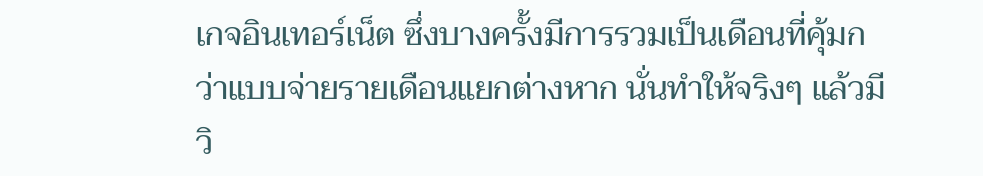เกจอินเทอร์เน็ต ซึ่งบางครั้งมีการรวมเป็นเดือนที่คุ้มกว่าแบบจ่ายรายเดือนแยกต่างหาก นั่นทำให้จริงๆ แล้วมีวิ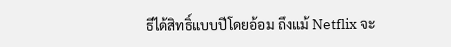ธีได้สิทธิ์แบบปีโดยอ้อม ถึงแม้ Netflix จะ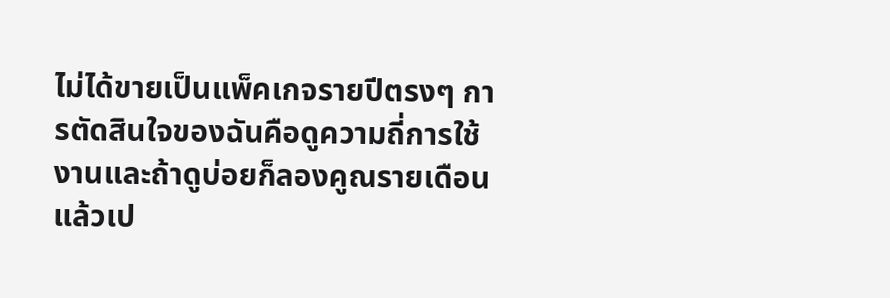ไม่ได้ขายเป็นแพ็คเกจรายปีตรงๆ การตัดสินใจของฉันคือดูความถี่การใช้งานและถ้าดูบ่อยก็ลองคูณรายเดือนแล้วเป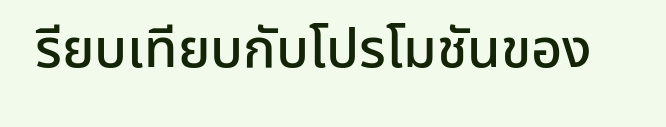รียบเทียบกับโปรโมชันของ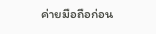ค่ายมือถือก่อน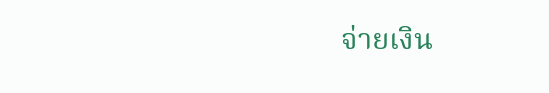จ่ายเงิน